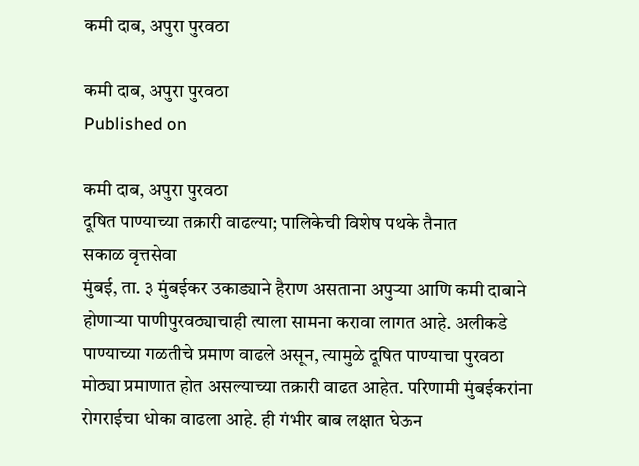कमी दाब, अपुरा पुरवठा

कमी दाब, अपुरा पुरवठा
Published on

कमी दाब, अपुरा पुरवठा
दूषित पाण्याच्या तक्रारी वाढल्या; पालिकेची विशेष पथके तैनात
सकाळ वृत्तसेवा
मुंबई, ता. ३ मुंबईकर उकाड्याने हैराण असताना अपुऱ्या आणि कमी दाबाने होणाऱ्या पाणीपुरवठ्याचाही त्‍याला सामना करावा लागत आहे. अलीकडे पाण्याच्या गळतीचे प्रमाण वाढले असून, त्यामुळे दूषित पाण्याचा पुरवठा मोठ्या प्रमाणात होत असल्याच्या तक्रारी वाढत आहेत. परिणामी मुंबईकरांना रोगराईचा धोका वाढला आहे. ही गंभीर बाब लक्षात घेऊन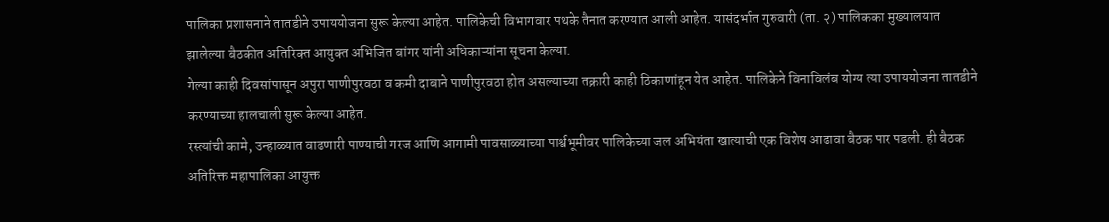पालिका प्रशासनाने तातडीने उपाययोजना सुरू केल्या आहेत. पालिकेची विभागवार पथके तैनात करण्यात आली आहेत. यासंदर्भात गुरुवारी (ता. २) पालिकका मुख्यालयात झालेल्‍या बैठकीत अतिरिक्‍त आयुक्‍त अभिजित बांगर यांनी अधिकाऱ्यांना सूचना केल्‍या.
गेल्या काही दिवसांपासून अपुरा पाणीपुरवठा व कमी दाबाने पाणीपुरवठा होत असल्याच्या तक्रारी काही ठिकाणांहून येत आहेत. पालिकेने विनाविलंब योग्य त्या उपाययोजना तातडीने करण्याच्या हालचाली सुरू केल्या आहेत.
रस्त्यांची कामे, उन्हाळ्यात वाढणारी पाण्याची गरज आणि आगामी पावसाळ्याच्या पार्श्वभूमीवर पालिकेच्या जल अभियंता खात्याची एक विशेष आढावा बैठक पार पडली. ही बैठक अतिरिक्त महापालिका आयुक्त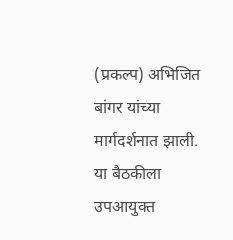(प्रकल्प) अभिजित बांगर यांच्या मार्गदर्शनात झाली. या बैठकीला उपआयुक्त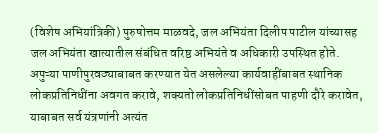(विशेष अभियांत्रिकी) पुरुषोत्तम माळवदे, जल अभियंता दिलीप पाटील यांच्यासह जल अभियंता खात्यातील संबंधित वरिष्ठ अभियंते व अधिकारी उपस्थित होते.
अपुऱ्या पाणीपुरवठ्याबाबत करण्यात येत असलेल्या कार्यवाहींबाबत स्थानिक लोकप्रतिनिधींना अवगत करावे, शक्यतो लोकप्रतिनिधींसोबत पाहणी दौरे करावेत, याबाबत सर्व यंत्रणांनी अत्यंत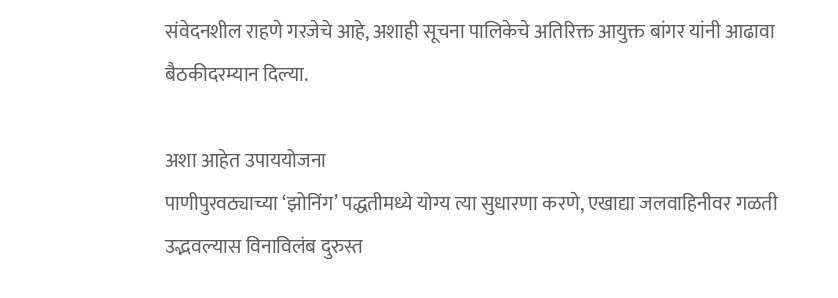संवेदनशील राहणे गरजेचे आहे, अशाही सूचना पालिकेचे अतिरिक्त आयुक्त बांगर यांनी आढावा बैठकीदरम्यान दिल्या.

अशा आहेत उपाययोजना
पाणीपुरवठ्याच्या ‘झोनिंग’ पद्धतीमध्ये योग्य त्या सुधारणा करणे, एखाद्या जलवाहिनीवर गळती उद्भवल्यास विनाविलंब दुरुस्त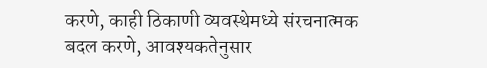करणे, काही ठिकाणी व्यवस्थेमध्ये संरचनात्मक बदल करणे, आवश्यकतेनुसार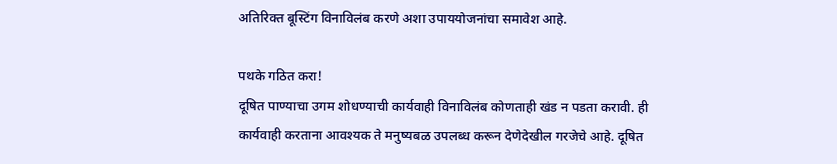अतिरिक्त बूस्टिंग विनाविलंब करणे अशा उपाययोजनांचा समावेश आहे.

पथके गठित करा!
दूषित पाण्याचा उगम शोधण्याची कार्यवाही विनाविलंब कोणताही खंड न पडता करावी. ही कार्यवाही करताना आवश्यक ते मनुष्यबळ उपलब्ध करून देणेदेखील गरजेचे आहे. दूषित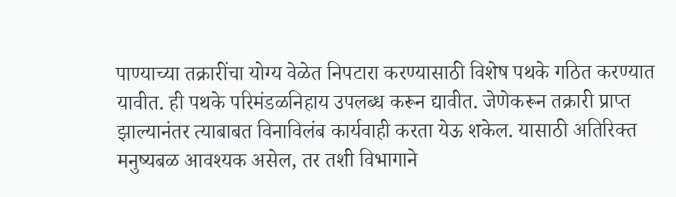पाण्याच्या तक्रारींचा योग्य वेळेत निपटारा करण्यासाठी विशेष पथके गठित करण्यात यावीत. ही पथके परिमंडळनिहाय उपलब्ध करून द्यावीत. जेणेकरून तक्रारी प्राप्त झाल्यानंतर त्याबाबत विनाविलंब कार्यवाही करता येऊ शकेल‌. यासाठी अतिरिक्त मनुष्यबळ आवश्यक असेल, तर तशी विभागाने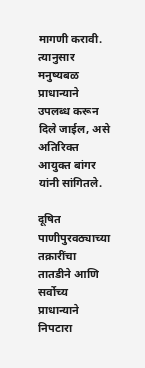मागणी करावी. त्यानुसार मनुष्यबळ प्राधान्याने उपलब्ध करून दिले जाईल, असे अतिरिक्त आयुक्त बांगर यांनी सांगितले.

दूषित पाणीपुरवठ्याच्या तक्रारींचा तातडीने आणि सर्वोच्य प्राधान्याने निपटारा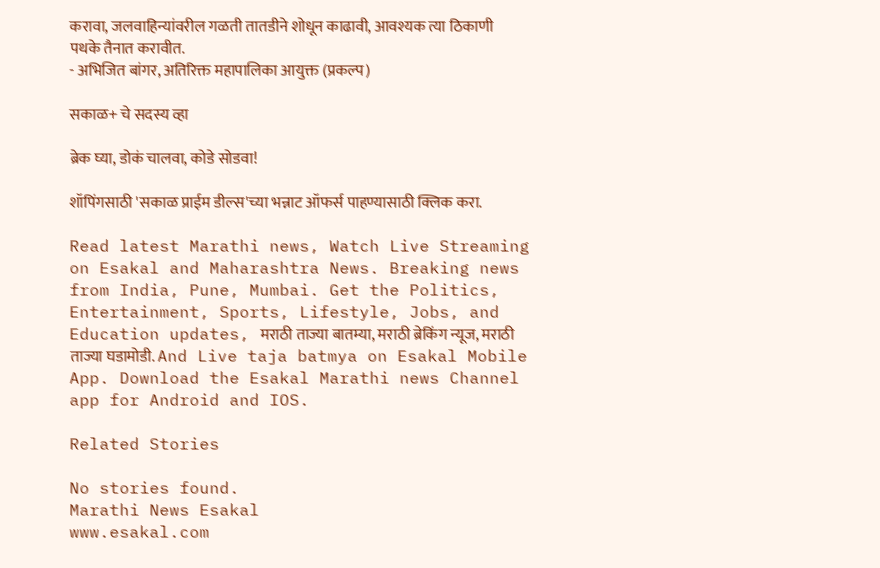करावा, जलवाहिन्यांवरील गळती तातडीने शोधून काढावी, आवश्यक त्या ठिकाणी पथके तैनात करावीत.
- अभिजित बांगर, अतिरिक्त महापा‍लिका आयुक्त (प्रकल्प)

सकाळ+ चे सदस्य व्हा

ब्रेक घ्या, डोकं चालवा, कोडे सोडवा!

शॉपिंगसाठी 'सकाळ प्राईम डील्स'च्या भन्नाट ऑफर्स पाहण्यासाठी क्लिक करा.

Read latest Marathi news, Watch Live Streaming on Esakal and Maharashtra News. Breaking news from India, Pune, Mumbai. Get the Politics, Entertainment, Sports, Lifestyle, Jobs, and Education updates, मराठी ताज्या बातम्या, मराठी ब्रेकिंग न्यूज, मराठी ताज्या घडामोडी. And Live taja batmya on Esakal Mobile App. Download the Esakal Marathi news Channel app for Android and IOS.

Related Stories

No stories found.
Marathi News Esakal
www.esakal.com